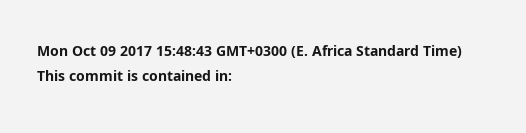Mon Oct 09 2017 15:48:43 GMT+0300 (E. Africa Standard Time)
This commit is contained in: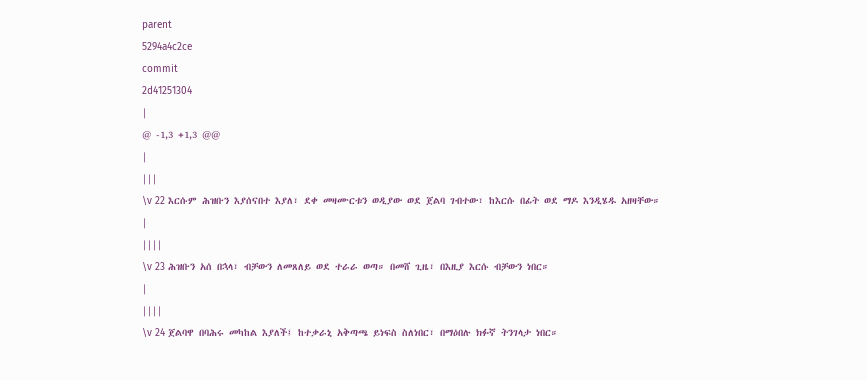parent
5294a4c2ce
commit
2d41251304
|
@ -1,3 +1,3 @@
|
|||
\v 22 እርሱም ሕዝቡን እያሰናበተ እያለ፣ ደቀ መዛሙርቱን ወዲያው ወደ ጀልባ ገብተው፣ ከእርሱ በፊት ወደ ማዶ እንዲሄዱ አዘዛቸው።
|
||||
\v 23 ሕዝቡን አሰ በኋላ፣ ብቻውን ለመጸለይ ወደ ተራራ ወጣ። በመሸ ጊዜ፣ በእዚያ እርሱ ብቻውን ነበር።
|
||||
\v 24 ጀልባዋ በባሕሩ መካከል እያለች፤ ከተቃራኒ አቅጣጫ ይነፍስ ስለነበር፣ በማዕበሉ ክፉኛ ትንገላታ ነበር።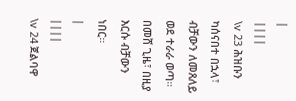|
||||
\v 23 ሕዝቡን ካሰናበተ በኋላ፣ ብቻውን ለመጸለይ ወደ ተራራ ወጣ። በመሸ ጊዜ፣ በዚያ እርሱ ብቻውን ነበር።
|
||||
\v 24 ጀልባዋ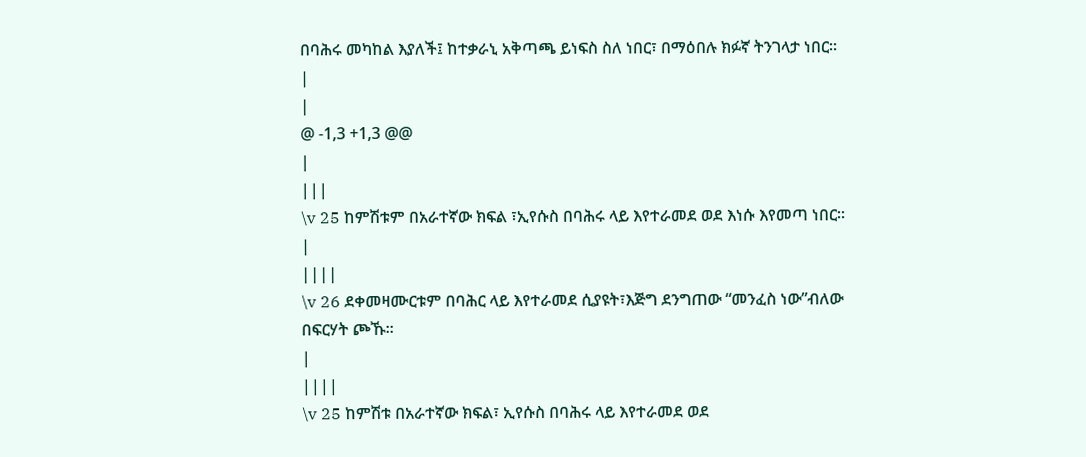በባሕሩ መካከል እያለች፤ ከተቃራኒ አቅጣጫ ይነፍስ ስለ ነበር፣ በማዕበሉ ክፉኛ ትንገላታ ነበር።
|
|
@ -1,3 +1,3 @@
|
|||
\v 25 ከምሽቱም በአራተኛው ክፍል ፣ኢየሱስ በባሕሩ ላይ እየተራመደ ወደ እነሱ እየመጣ ነበር።
|
||||
\v 26 ደቀመዛሙርቱም በባሕር ላይ እየተራመደ ሲያዩት፣እጅግ ደንግጠው “መንፈስ ነው”ብለው በፍርሃት ጮኹ።
|
||||
\v 25 ከምሽቱ በአራተኛው ክፍል፣ ኢየሱስ በባሕሩ ላይ እየተራመደ ወደ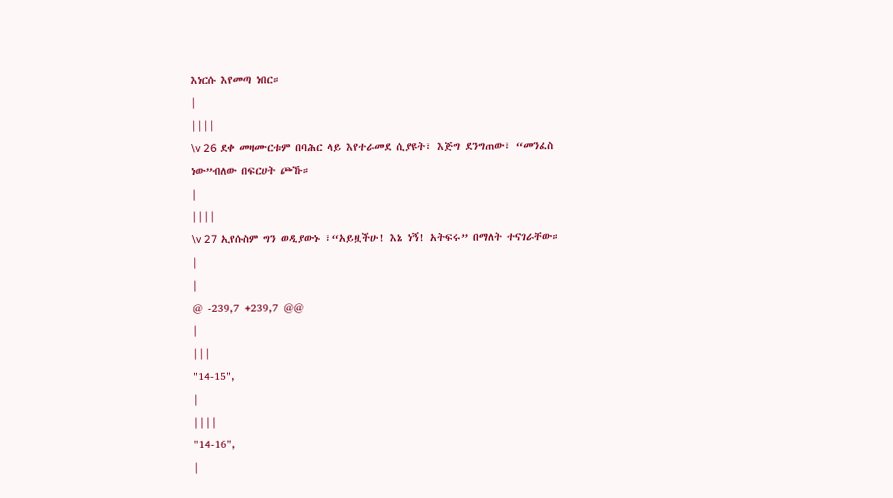እነርሱ እየመጣ ነበር።
|
||||
\v 26 ደቀ መዛሙርቱም በባሕር ላይ እየተራመደ ሲያዩት፣ እጅግ ደንግጠው፣ “መንፈስ ነው”ብለው በፍርሀት ጮኹ።
|
||||
\v 27 ኢየሱስም ግን ወዲያውኑ ፣“አይዟችሁ! እኔ ነኝ! አትፍሩ” በማለት ተናገራቸው።
|
|
@ -239,7 +239,7 @@
|
|||
"14-15",
|
||||
"14-16",
|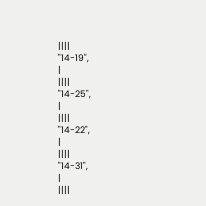||||
"14-19",
|
||||
"14-25",
|
||||
"14-22",
|
||||
"14-31",
|
||||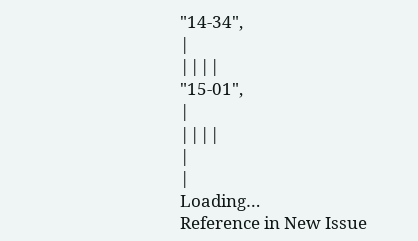"14-34",
|
||||
"15-01",
|
||||
|
|
Loading…
Reference in New Issue